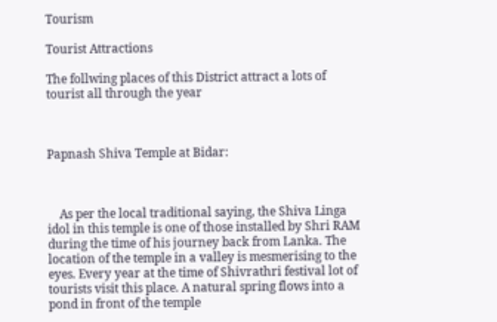Tourism

Tourist Attractions

The follwing places of this District attract a lots of tourist all through the year



Papnash Shiva Temple at Bidar:



    As per the local traditional saying, the Shiva Linga idol in this temple is one of those installed by Shri RAM during the time of his journey back from Lanka. The location of the temple in a valley is mesmerising to the eyes. Every year at the time of Shivrathri festival lot of tourists visit this place. A natural spring flows into a pond in front of the temple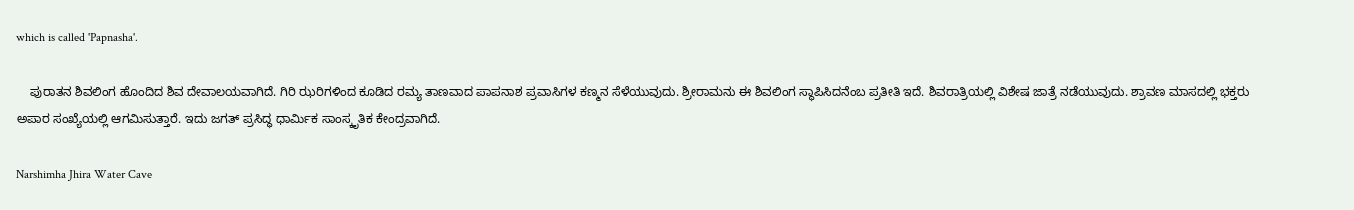which is called 'Papnasha'.

    ಪುರಾತನ ಶಿವಲಿಂಗ ಹೊಂದಿದ ಶಿವ ದೇವಾಲಯವಾಗಿದೆ. ಗಿರಿ ಝರಿಗಳಿಂದ ಕೂಡಿದ ರಮ್ಯ ತಾಣವಾದ ಪಾಪನಾಶ ಪ್ರವಾಸಿಗಳ ಕಣ್ಮನ ಸೆಳೆಯುವುದು. ಶ್ರೀರಾಮನು ಈ ಶಿವಲಿಂಗ ಸ್ಥಾಪಿಸಿದನೆಂಬ ಪ್ರತೀತಿ ಇದೆ. ಶಿವರಾತ್ರಿಯಲ್ಲಿ ವಿಶೇಷ ಜಾತ್ರೆ ನಡೆಯುವುದು. ಶ್ರಾವಣ ಮಾಸದಲ್ಲಿ ಭಕ್ತರು ಅಪಾರ ಸಂಖ್ಯೆಯಲ್ಲಿ ಆಗಮಿಸುತ್ತಾರೆ. ಇದು ಜಗತ್ ಪ್ರಸಿದ್ಧ ಧಾರ್ಮಿಕ ಸಾಂಸ್ಕೃತಿಕ ಕೇಂದ್ರವಾಗಿದೆ.

Narshimha Jhira Water Cave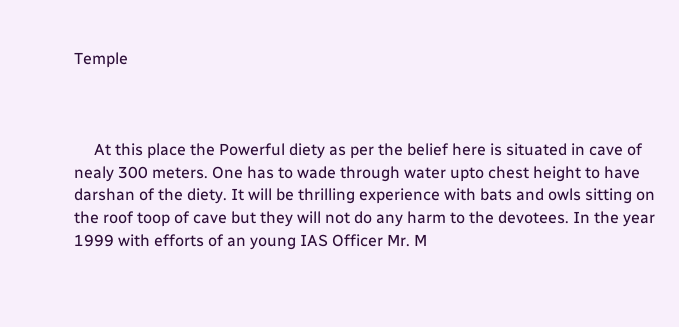Temple



     At this place the Powerful diety as per the belief here is situated in cave of nealy 300 meters. One has to wade through water upto chest height to have darshan of the diety. It will be thrilling experience with bats and owls sitting on the roof toop of cave but they will not do any harm to the devotees. In the year 1999 with efforts of an young IAS Officer Mr. M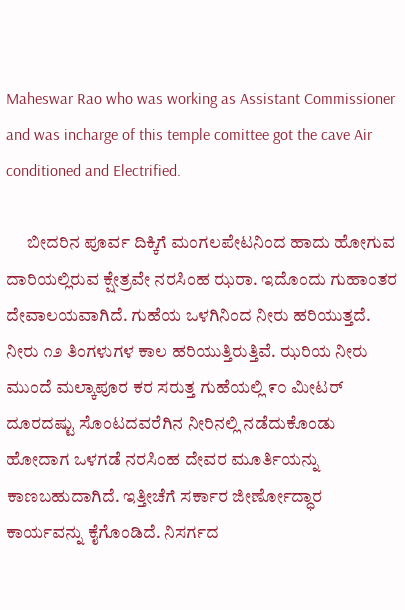Maheswar Rao who was working as Assistant Commissioner and was incharge of this temple comittee got the cave Air conditioned and Electrified.

      ಬೀದರಿನ ಪೂರ್ವ ದಿಕ್ಕಿಗೆ ಮಂಗಲಪೇಟನಿಂದ ಹಾದು ಹೋಗುವ ದಾರಿಯಲ್ಲಿರುವ ಕ್ಷೇತ್ರವೇ ನರಸಿಂಹ ಝರಾ. ಇದೊಂದು ಗುಹಾಂತರ ದೇವಾಲಯವಾಗಿದೆ. ಗುಹೆಯ ಒಳಗಿನಿಂದ ನೀರು ಹರಿಯುತ್ತದೆ. ನೀರು ೧೨ ತಿಂಗಳುಗಳ ಕಾಲ ಹರಿಯುತ್ತಿರುತ್ತಿವೆ. ಝರಿಯ ನೀರು ಮುಂದೆ ಮಲ್ಕಾಪೂರ ಕರ ಸರುತ್ತ ಗುಹೆಯಲ್ಲಿ ೯೦ ಮೀಟರ್ ದೂರದಷ್ಟು ಸೊಂಟದವರೆಗಿನ ನೀರಿನಲ್ಲಿ ನಡೆದುಕೊಂಡು ಹೋದಾಗ ಒಳಗಡೆ ನರಸಿಂಹ ದೇವರ ಮೂರ್ತಿಯನ್ನು ಕಾಣಬಹುದಾಗಿದೆ. ಇತ್ತೀಚೆಗೆ ಸರ್ಕಾರ ಜೀರ್ಣೋದ್ಧಾರ ಕಾರ್ಯವನ್ನು ಕೈಗೊಂಡಿದೆ. ನಿಸರ್ಗದ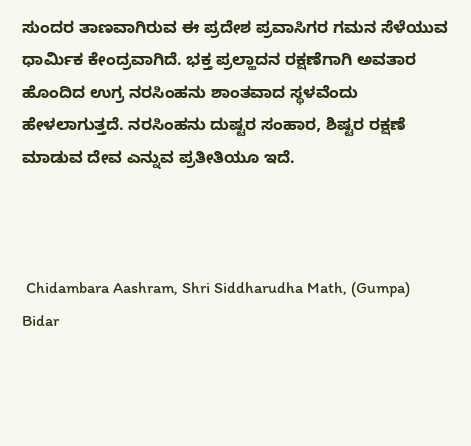ಸುಂದರ ತಾಣವಾಗಿರುವ ಈ ಪ್ರದೇಶ ಪ್ರವಾಸಿಗರ ಗಮನ ಸೆಳೆಯುವ ಧಾರ್ಮಿಕ ಕೇಂದ್ರವಾಗಿದೆ. ಭಕ್ತ ಪ್ರಲ್ಹಾದನ ರಕ್ಷಣೆಗಾಗಿ ಅವತಾರ ಹೊಂದಿದ ಉಗ್ರ ನರಸಿಂಹನು ಶಾಂತವಾದ ಸ್ಥಳವೆಂದು ಹೇಳಲಾಗುತ್ತದೆ. ನರಸಿಂಹನು ದುಷ್ಟರ ಸಂಹಾರ, ಶಿಷ್ಟರ ರಕ್ಷಣೆ ಮಾಡುವ ದೇವ ಎನ್ನುವ ಪ್ರತೀತಿಯೂ ಇದೆ.



 Chidambara Aashram, Shri Siddharudha Math, (Gumpa) Bidar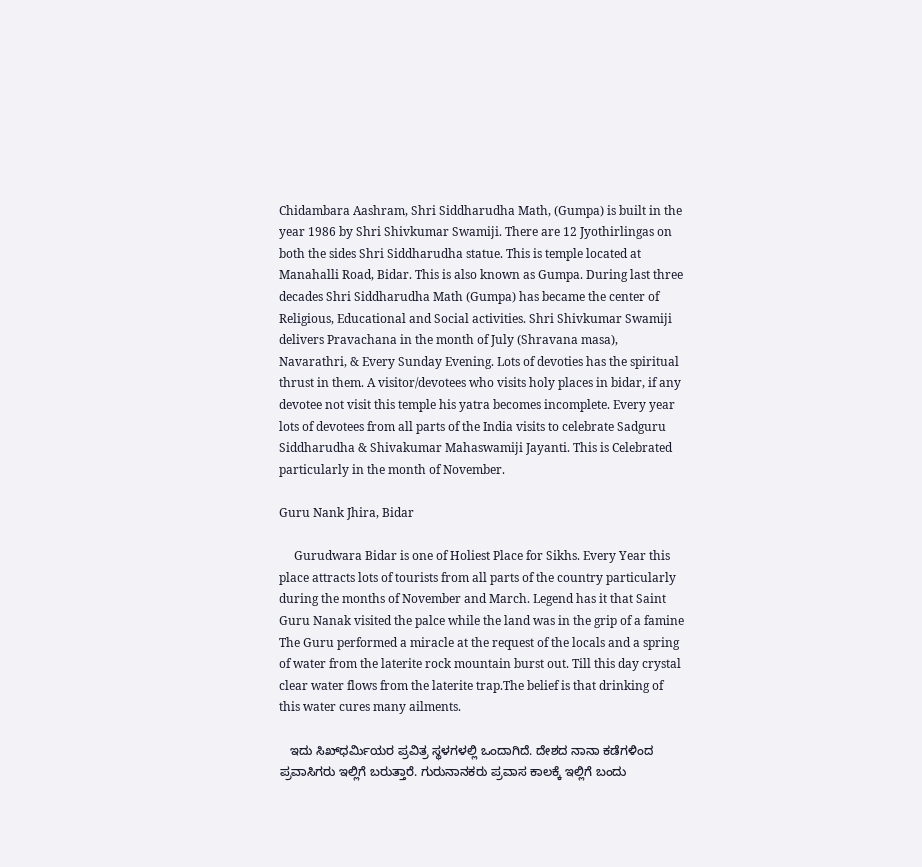Chidambara Aashram, Shri Siddharudha Math, (Gumpa) is built in the year 1986 by Shri Shivkumar Swamiji. There are 12 Jyothirlingas on both the sides Shri Siddharudha statue. This is temple located at Manahalli Road, Bidar. This is also known as Gumpa. During last three decades Shri Siddharudha Math (Gumpa) has became the center of Religious, Educational and Social activities. Shri Shivkumar Swamiji delivers Pravachana in the month of July (Shravana masa), Navarathri, & Every Sunday Evening. Lots of devoties has the spiritual thrust in them. A visitor/devotees who visits holy places in bidar, if any devotee not visit this temple his yatra becomes incomplete. Every year lots of devotees from all parts of the India visits to celebrate Sadguru Siddharudha & Shivakumar Mahaswamiji Jayanti. This is Celebrated particularly in the month of November.

Guru Nank Jhira, Bidar

     Gurudwara Bidar is one of Holiest Place for Sikhs. Every Year this place attracts lots of tourists from all parts of the country particularly during the months of November and March. Legend has it that Saint Guru Nanak visited the palce while the land was in the grip of a famine The Guru performed a miracle at the request of the locals and a spring of water from the laterite rock mountain burst out. Till this day crystal clear water flows from the laterite trap.The belief is that drinking of this water cures many ailments.

   ಇದು ಸಿಖ್‌ಧರ್ಮಿಯರ ಪ್ರವಿತ್ರ ಸ್ಥಳಗಳಲ್ಲಿ ಒಂದಾಗಿದೆ. ದೇಶದ ನಾನಾ ಕಡೆಗಳಿಂದ ಪ್ರವಾಸಿಗರು ಇಲ್ಲಿಗೆ ಬರುತ್ತಾರೆ. ಗುರುನಾನಕರು ಪ್ರವಾಸ ಕಾಲಕ್ಕೆ ಇಲ್ಲಿಗೆ ಬಂದು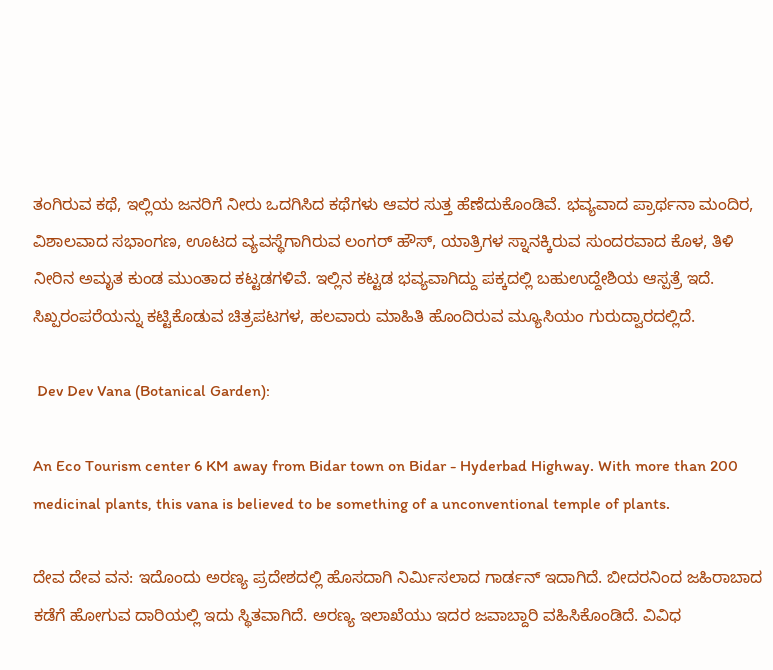ತಂಗಿರುವ ಕಥೆ, ಇಲ್ಲಿಯ ಜನರಿಗೆ ನೀರು ಒದಗಿಸಿದ ಕಥೆಗಳು ಆವರ ಸುತ್ತ ಹೆಣೆದುಕೊಂಡಿವೆ. ಭವ್ಯವಾದ ಪ್ರಾರ್ಥನಾ ಮಂದಿರ, ವಿಶಾಲವಾದ ಸಭಾಂಗಣ, ಊಟದ ವ್ಯವಸ್ಥೆಗಾಗಿರುವ ಲಂಗರ್ ಹೌಸ್, ಯಾತ್ರಿಗಳ ಸ್ನಾನಕ್ಕಿರುವ ಸುಂದರವಾದ ಕೊಳ, ತಿಳಿ ನೀರಿನ ಅಮೃತ ಕುಂಡ ಮುಂತಾದ ಕಟ್ಟಡಗಳಿವೆ. ಇಲ್ಲಿನ ಕಟ್ಟಡ ಭವ್ಯವಾಗಿದ್ದು ಪಕ್ಕದಲ್ಲಿ ಬಹುಉದ್ದೇಶಿಯ ಆಸ್ಪತ್ರೆ ಇದೆ. ಸಿಖ್ಪರಂಪರೆಯನ್ನು ಕಟ್ಟಿಕೊಡುವ ಚಿತ್ರಪಟಗಳ, ಹಲವಾರು ಮಾಹಿತಿ ಹೊಂದಿರುವ ಮ್ಯೂಸಿಯಂ ಗುರುದ್ವಾರದಲ್ಲಿದೆ.

 Dev Dev Vana (Botanical Garden):

An Eco Tourism center 6 KM away from Bidar town on Bidar - Hyderbad Highway. With more than 200 medicinal plants, this vana is believed to be something of a unconventional temple of plants.

ದೇವ ದೇವ ವನ: ಇದೊಂದು ಅರಣ್ಯ ಪ್ರದೇಶದಲ್ಲಿ ಹೊಸದಾಗಿ ನಿರ್ಮಿಸಲಾದ ಗಾರ್ಡನ್ ಇದಾಗಿದೆ. ಬೀದರನಿಂದ ಜಹಿರಾಬಾದ ಕಡೆಗೆ ಹೋಗುವ ದಾರಿಯಲ್ಲಿ ಇದು ಸ್ಥಿತವಾಗಿದೆ. ಅರಣ್ಯ ಇಲಾಖೆಯು ಇದರ ಜವಾಬ್ದಾರಿ ವಹಿಸಿಕೊಂಡಿದೆ. ವಿವಿಧ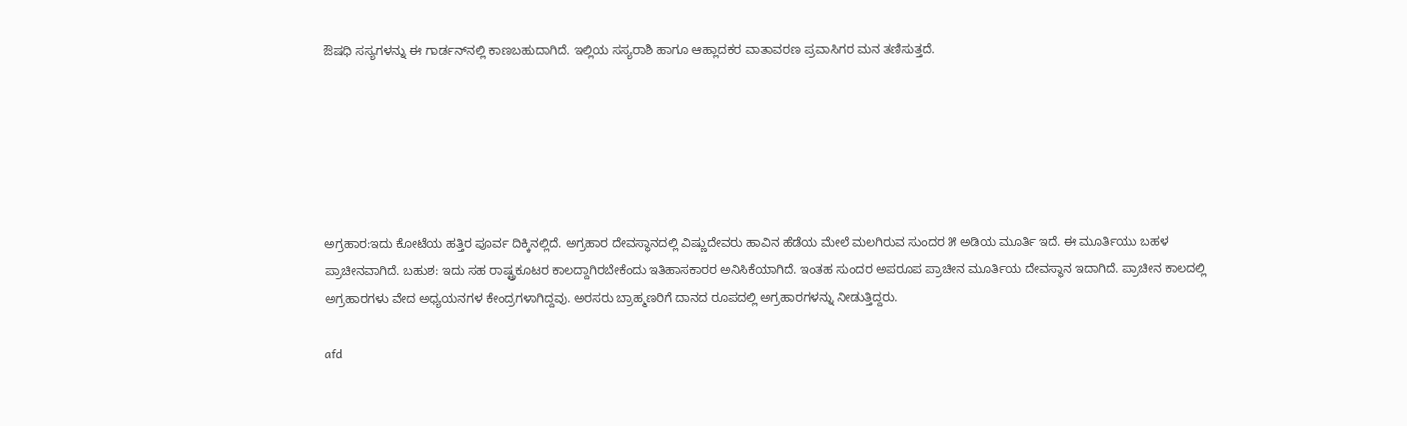ಔಷಧಿ ಸಸ್ಯಗಳನ್ನು ಈ ಗಾರ್ಡನ್‌ನಲ್ಲಿ ಕಾಣಬಹುದಾಗಿದೆ. ಇಲ್ಲಿಯ ಸಸ್ಯರಾಶಿ ಹಾಗೂ ಆಹ್ಲಾದಕರ ವಾತಾವರಣ ಪ್ರವಾಸಿಗರ ಮನ ತಣಿಸುತ್ತದೆ.






ಅಗ್ರಹಾರ:ಇದು ಕೋಟೆಯ ಹತ್ತಿರ ಪೂರ್ವ ದಿಕ್ಕಿನಲ್ಲಿದೆ. ಅಗ್ರಹಾರ ದೇವಸ್ಥಾನದಲ್ಲಿ ವಿಷ್ಣುದೇವರು ಹಾವಿನ ಹೆಡೆಯ ಮೇಲೆ ಮಲಗಿರುವ ಸುಂದರ ೫ ಅಡಿಯ ಮೂರ್ತಿ ಇದೆ. ಈ ಮೂರ್ತಿಯು ಬಹಳ ಪ್ರಾಚೀನವಾಗಿದೆ. ಬಹುಶ: ಇದು ಸಹ ರಾಷ್ಟ್ರಕೂಟರ ಕಾಲದ್ದಾಗಿರಬೇಕೆಂದು ಇತಿಹಾಸಕಾರರ ಅನಿಸಿಕೆಯಾಗಿದೆ. ಇಂತಹ ಸುಂದರ ಅಪರೂಪ ಪ್ರಾಚೀನ ಮೂರ್ತಿಯ ದೇವಸ್ಥಾನ ಇದಾಗಿದೆ. ಪ್ರಾಚೀನ ಕಾಲದಲ್ಲಿ ಅಗ್ರಹಾರಗಳು ವೇದ ಅಧ್ಯಯನಗಳ ಕೇಂದ್ರಗಳಾಗಿದ್ದವು. ಅರಸರು ಬ್ರಾಹ್ಮಣರಿಗೆ ದಾನದ ರೂಪದಲ್ಲಿ ಅಗ್ರಹಾರಗಳನ್ನು ನೀಡುತ್ತಿದ್ದರು.

afd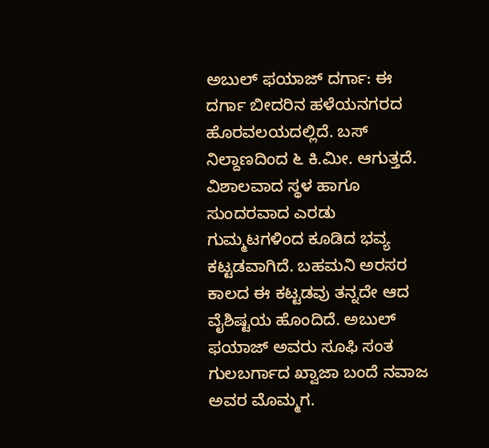ಅಬುಲ್ ಫಯಾಜ್ ದರ್ಗಾ: ಈ ದರ್ಗಾ ಬೀದರಿನ ಹಳೆಯನಗರದ ಹೊರವಲಯದಲ್ಲಿದೆ. ಬಸ್ ನಿಲ್ದಾಣದಿಂದ ೬ ಕಿ.ಮೀ. ಆಗುತ್ತದೆ. ವಿಶಾಲವಾದ ಸ್ಥಳ ಹಾಗೂ ಸುಂದರವಾದ ಎರಡು ಗುಮ್ಮಟಗಳಿಂದ ಕೂಡಿದ ಭವ್ಯ ಕಟ್ಟಡವಾಗಿದೆ. ಬಹಮನಿ ಅರಸರ ಕಾಲದ ಈ ಕಟ್ಟಡವು ತನ್ನದೇ ಆದ ವೈಶಿಷ್ಟಯ ಹೊಂದಿದೆ. ಅಬುಲ್ ಫಯಾಜ್ ಅವರು ಸೂಫಿ ಸಂತ ಗುಲಬರ್ಗಾದ ಖ್ವಾಜಾ ಬಂದೆ ನವಾಜ ಅವರ ಮೊಮ್ಮಗ.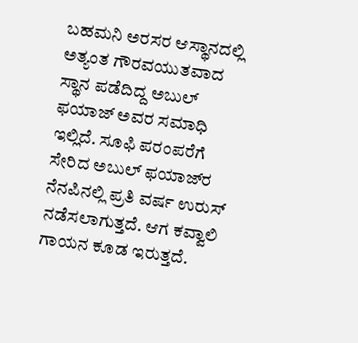ಬಹಮನಿ ಅರಸರ ಆಸ್ಥಾನದಲ್ಲಿ ಅತ್ಯಂತ ಗೌರವಯುತವಾದ ಸ್ಥಾನ ಪಡೆದಿದ್ದ ಅಬುಲ್ ಫಯಾಜ್ ಅವರ ಸಮಾಧಿ ಇಲ್ಲಿದೆ. ಸೂಫಿ ಪರಂಪರೆಗೆ ಸೇರಿದ ಅಬುಲ್ ಫಯಾಜ್‌ರ ನೆನಪಿನಲ್ಲಿ ಪ್ರತಿ ವರ್ಷ ಉರುಸ್ ನಡೆಸಲಾಗುತ್ತದೆ. ಆಗ ಕವ್ವಾಲಿ ಗಾಯನ ಕೂಡ ಇರುತ್ತದೆ.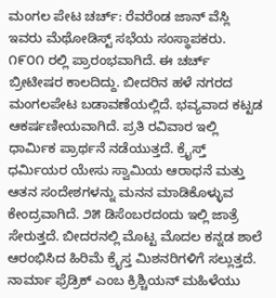ಮಂಗಲ ಪೇಟ ಚರ್ಚ್: ರೆವರೆಂಡ ಜಾನ್ ವೆಸ್ಲಿ ಇವರು ಮೆಥೋಡಿಸ್ಟ್ ಸಭೆಯ ಸಂಸ್ಥಾಪಕರು. ೧೯೦೧ ರಲ್ಲಿ ಪ್ರಾರಂಭವಾಗಿದೆ. ಈ ಚರ್ಚ್ ಬ್ರೀಟೀಷರ ಕಾಲದಿದ್ದು. ಬೀದರಿನ ಹಳೆ ನಗರದ ಮಂಗಲಪೇಟ ಬಡಾವಣೆಯಲ್ಲಿದೆ. ಭವ್ಯವಾದ ಕಟ್ಟಡ ಆಕರ್ಷಣೀಯವಾಗಿದೆ. ಪ್ರತಿ ರವಿವಾರ ಇಲ್ಲಿ ಧಾರ್ಮಿಕ ಪ್ರಾರ್ಥನೆ ನಡೆಯುತ್ತದೆ. ಕ್ರೈಸ್ತ್ ಧರ್ಮಿಯರ ಯೇಸು ಸ್ವಾಮಿಯ ಆರಾಧನೆ ಮತ್ತು ಆತನ ಸಂದೇಶಗಳನ್ನು ಮನನ ಮಾಡಿಕೊಳ್ಳುವ ಕೇಂದ್ರವಾಗಿದೆ. ೨೫ ಡಿಸೆಂಬರದಂದು ಇಲ್ಲಿ ಜಾತ್ರೆ ಸೇರುತ್ತದೆ. ಬೀದರನಲ್ಲಿ ಮೊಟ್ಟ ಮೊದಲ ಕನ್ನಡ ಶಾಲೆ ಆರಂಭಿಸಿದ ಹಿರಿಮೆ ಕ್ರೈಸ್ತ ಮಿಶನರಿಗಳಿಗೆ ಸಲ್ಲುತ್ತದೆ. ನಾರ್ಮಾ ಫ್ರೆಡ್ರಿಕ್ ಎಂಬ ಕ್ರಿಶ್ಚಿಯನ್ ಮಹಿಳೆಯು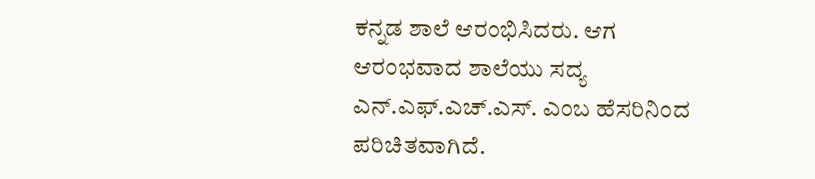ಕನ್ನಡ ಶಾಲೆ ಆರಂಭಿಸಿದರು. ಆಗ ಆರಂಭವಾದ ಶಾಲೆಯು ಸದ್ಯ ಎನ್.ಎಫ್.ಎಚ್.ಎಸ್. ಎಂಬ ಹೆಸರಿನಿಂದ ಪರಿಚಿತವಾಗಿದೆ.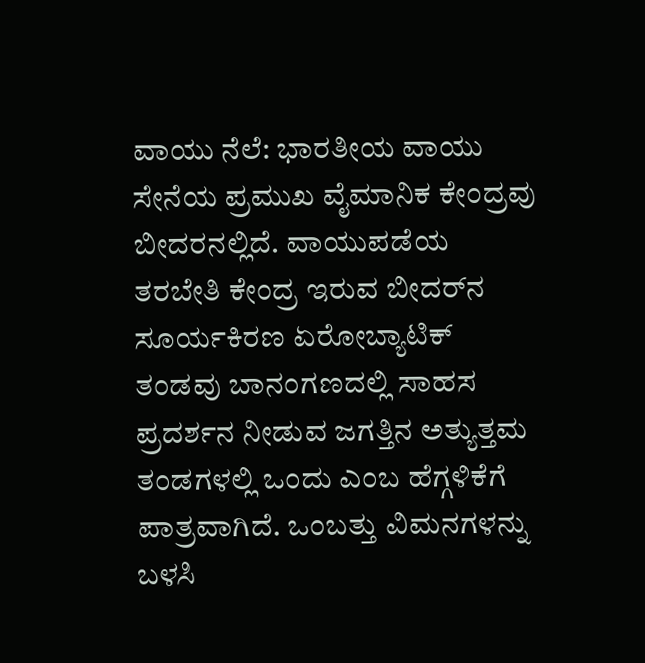ವಾಯು ನೆಲೆ: ಭಾರತೀಯ ವಾಯು ಸೇನೆಯ ಪ್ರಮುಖ ವೈಮಾನಿಕ ಕೇಂದ್ರವು ಬೀದರನಲ್ಲಿದೆ. ವಾಯುಪಡೆಯ ತರಬೇತಿ ಕೇಂದ್ರ ಇರುವ ಬೀದರ್‌ನ ಸೂರ್ಯಕಿರಣ ಏರೋಬ್ಯಾಟಿಕ್ ತಂಡವು ಬಾನಂಗಣದಲ್ಲಿ ಸಾಹಸ ಪ್ರದರ್ಶನ ನೀಡುವ ಜಗತ್ತಿನ ಅತ್ಯುತ್ತಮ ತಂಡಗಳಲ್ಲಿ ಒಂದು ಎಂಬ ಹೆಗ್ಗಳಿಕೆಗೆ ಪಾತ್ರವಾಗಿದೆ. ಒಂಬತ್ತು ವಿಮನಗಳನ್ನು ಬಳಸಿ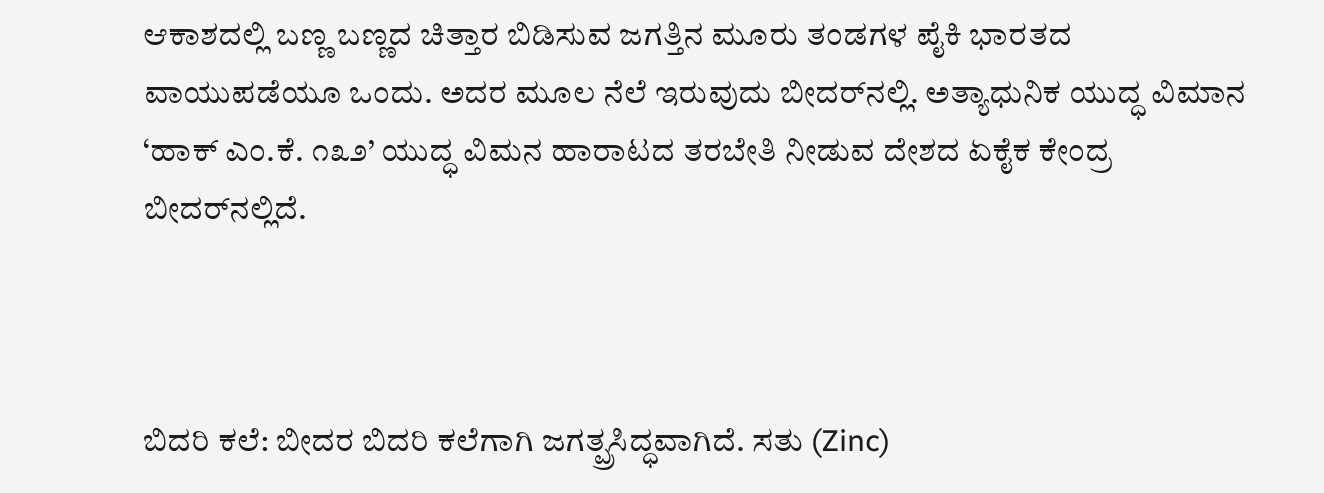ಆಕಾಶದಲ್ಲಿ ಬಣ್ಣ ಬಣ್ಣದ ಚಿತ್ತಾರ ಬಿಡಿಸುವ ಜಗತ್ತಿನ ಮೂರು ತಂಡಗಳ ಪೈಕಿ ಭಾರತದ ವಾಯುಪಡೆಯೂ ಒಂದು. ಅದರ ಮೂಲ ನೆಲೆ ಇರುವುದು ಬೀದರ್‌ನಲ್ಲಿ. ಅತ್ಯಾಧುನಿಕ ಯುದ್ಧ ವಿಮಾನ ‘ಹಾಕ್ ಎಂ.ಕೆ. ೧೩೨’ ಯುದ್ಧ ವಿಮನ ಹಾರಾಟದ ತರಬೇತಿ ನೀಡುವ ದೇಶದ ಏಕೈಕ ಕೇಂದ್ರ ಬೀದರ್‌ನಲ್ಲಿದೆ.



ಬಿದರಿ ಕಲೆ: ಬೀದರ ಬಿದರಿ ಕಲೆಗಾಗಿ ಜಗತ್ಪ್ರಸಿದ್ಧವಾಗಿದೆ. ಸತು (Zinc)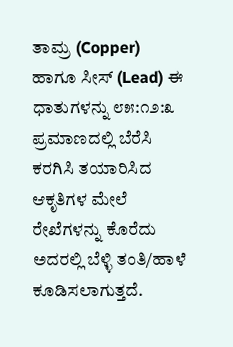ತಾಮ್ರ (Copper) ಹಾಗೂ ಸೀಸ್ (Lead) ಈ ಧಾತುಗಳನ್ನು ೮೫:೧೨:೩ ಪ್ರಮಾಣದಲ್ಲಿ ಬೆರೆಸಿ ಕರಗಿಸಿ ತಯಾರಿಸಿದ ಆಕೃತಿಗಳ ಮೇಲೆ ರೇಖೆಗಳನ್ನು ಕೊರೆದು ಅದರಲ್ಲಿ ಬೆಳ್ಳಿ ತಂತಿ/ಹಾಳೆ ಕೂಡಿಸಲಾಗುತ್ತದೆ.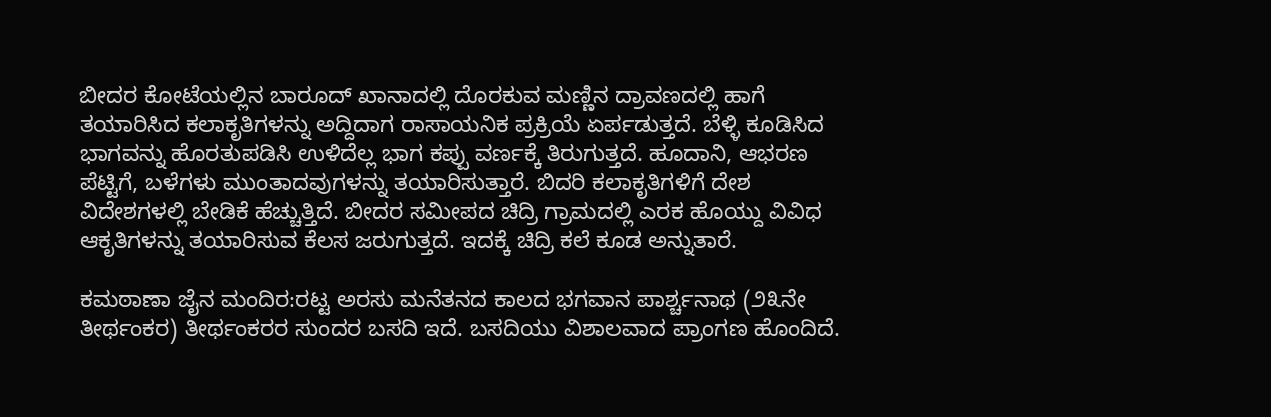ಬೀದರ ಕೋಟೆಯಲ್ಲಿನ ಬಾರೂದ್ ಖಾನಾದಲ್ಲಿ ದೊರಕುವ ಮಣ್ಣಿನ ದ್ರಾವಣದಲ್ಲಿ ಹಾಗೆ ತಯಾರಿಸಿದ ಕಲಾಕೃತಿಗಳನ್ನು ಅದ್ದಿದಾಗ ರಾಸಾಯನಿಕ ಪ್ರಕ್ರಿಯೆ ಏರ್ಪಡುತ್ತದೆ. ಬೆಳ್ಳಿ ಕೂಡಿಸಿದ ಭಾಗವನ್ನು ಹೊರತುಪಡಿಸಿ ಉಳಿದೆಲ್ಲ ಭಾಗ ಕಪ್ಪು ವರ್ಣಕ್ಕೆ ತಿರುಗುತ್ತದೆ. ಹೂದಾನಿ, ಆಭರಣ ಪೆಟ್ಟಿಗೆ, ಬಳೆಗಳು ಮುಂತಾದವುಗಳನ್ನು ತಯಾರಿಸುತ್ತಾರೆ. ಬಿದರಿ ಕಲಾಕೃತಿಗಳಿಗೆ ದೇಶ ವಿದೇಶಗಳಲ್ಲಿ ಬೇಡಿಕೆ ಹೆಚ್ಚುತ್ತಿದೆ. ಬೀದರ ಸಮೀಪದ ಚಿದ್ರಿ ಗ್ರಾಮದಲ್ಲಿ ಎರಕ ಹೊಯ್ದು ವಿವಿಧ ಆಕೃತಿಗಳನ್ನು ತಯಾರಿಸುವ ಕೆಲಸ ಜರುಗುತ್ತದೆ. ಇದಕ್ಕೆ ಚಿದ್ರಿ ಕಲೆ ಕೂಡ ಅನ್ನುತಾರೆ.

ಕಮಠಾಣಾ ಜೈನ ಮಂದಿರ:ರಟ್ಟ ಅರಸು ಮನೆತನದ ಕಾಲದ ಭಗವಾನ ಪಾರ್ಶ್ಚನಾಥ (೨೩ನೇ ತೀರ್ಥಂಕರ) ತೀರ್ಥಂಕರರ ಸುಂದರ ಬಸದಿ ಇದೆ. ಬಸದಿಯು ವಿಶಾಲವಾದ ಪ್ರಾಂಗಣ ಹೊಂದಿದೆ.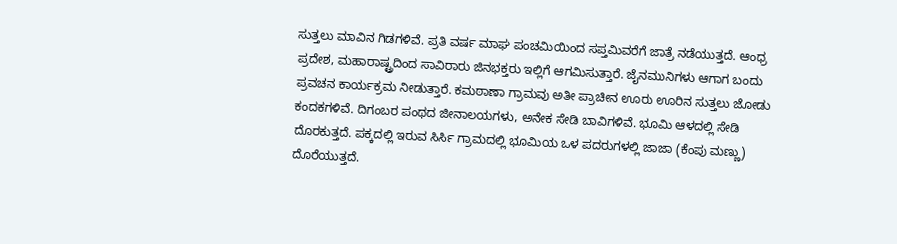ಸುತ್ತಲು ಮಾವಿನ ಗಿಡಗಳಿವೆ. ಪ್ರತಿ ವರ್ಷ ಮಾಘ ಪಂಚಮಿಯಿಂದ ಸಪ್ತಮಿವರೆಗೆ ಜಾತ್ರೆ ನಡೆಯುತ್ತದೆ. ಆಂಧ್ರ ಪ್ರದೇಶ, ಮಹಾರಾಷ್ಟ್ರದಿಂದ ಸಾವಿರಾರು ಜಿನಭಕ್ತರು ಇಲ್ಲಿಗೆ ಆಗಮಿಸುತ್ತಾರೆ. ಜೈನಮುನಿಗಳು ಆಗಾಗ ಬಂದು ಪ್ರವಚನ ಕಾರ್ಯಕ್ರಮ ನೀಡುತ್ತಾರೆ. ಕಮಠಾಣಾ ಗ್ರಾಮವು ಅತೀ ಪ್ರಾಚೀನ ಊರು ಊರಿನ ಸುತ್ತಲು ಜೋಡು ಕಂದಕಗಳಿವೆ. ದಿಗಂಬರ ಪಂಥದ ಜೀನಾಲಯಗಳು, ಅನೇಕ ಸೇಡಿ ಬಾವಿಗಳಿವೆ. ಭೂಮಿ ಆಳದಲ್ಲಿ ಸೇಡಿ ದೊರಕುತ್ತದೆ. ಪಕ್ಕದಲ್ಲಿ ಇರುವ ಸಿರ್ಸಿ ಗ್ರಾಮದಲ್ಲಿ ಭೂಮಿಯ ಒಳ ಪದರುಗಳಲ್ಲಿ ಜಾಜಾ (ಕೆಂಪು ಮಣ್ಣು) ದೊರೆಯುತ್ತದೆ.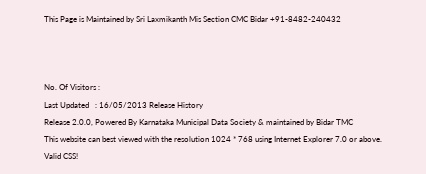This Page is Maintained by Sri Laxmikanth Mis Section CMC Bidar +91-8482-240432



No. Of Visitors :
Last Updated   : 16/05/2013 Release History
Release 2.0.0, Powered By Karnataka Municipal Data Society & maintained by Bidar TMC
This website can best viewed with the resolution 1024 * 768 using Internet Explorer 7.0 or above.
Valid CSS!